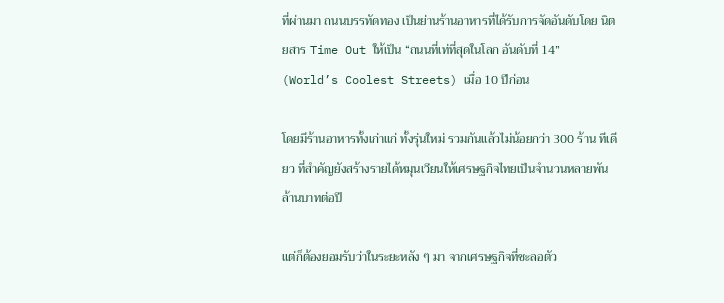ที่ผ่านมา ถนนบรรทัดทอง เป็นย่านร้านอาหารที่ได้รับการจัดอันดับโดย นิตยสาร Time Out ให้เป็น “ถนนที่เท่ที่สุดในโลก อันดับที่ 14” (World’s Coolest Streets) เมื่อ 10 ปีก่อน

โดยมีร้านอาหารทั้งเก่าแก่ ทั้งรุ่นใหม่ รวมกันแล้วไม่น้อยกว่า 300 ร้าน ทีเดียว ที่สำคัญยังสร้างรายได้หมุนเวียนให้เศรษฐกิจไทยเป็นจำนวนหลายพันล้านบาทต่อปี

แต่ก็ต้องยอมรับว่าในระยะหลัง ๆ มา จากเศรษฐกิจที่ชะลอตัว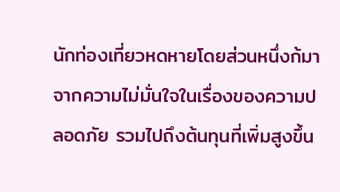นักท่องเที่ยวหดหายโดยส่วนหนึ่งก้มาจากความไม่มั่นใจในเรื่องของความปลอดภัย รวมไปถึงต้นทุนที่เพิ่มสูงขึ้น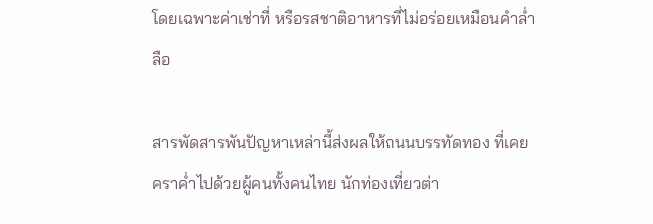โดยเฉพาะค่าเช่าที่ หรือรสชาติอาหารที่ไม่อร่อยเหมือนคำล่ำลือ

สารพัดสารพันปัญหาเหล่านี้ส่งผลให้ถนนบรรทัดทอง ที่เคยคราค่ำไปด้วยผู้คนทั้งคนไทย นักท่องเที่ยวต่า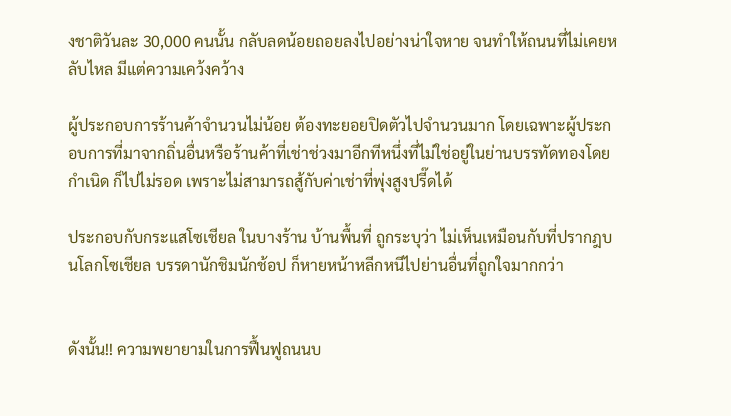งชาติวันละ 30,000 คนนั้น กลับลดน้อยถอยลงไปอย่างน่าใจหาย จนทำให้ถนนที่ไม่เคยหลับไหล มีแต่ความเคว้งคว้าง

ผู้ประกอบการร้านค้าจำนวนไม่น้อย ต้องทะยอยปิดตัวไปจำนวนมาก โดยเฉพาะผู้ประกอบการที่มาจากถิ่นอื่นหรือร้านค้าที่เช่าช่วงมาอีกทีหนึ่งที่ไม่ใช่อยู่ในย่านบรรทัดทองโดยกำเนิด ก็ไปไม่รอด เพราะไม่สามารถสู้กับค่าเช่าที่พุ่งสูงปรี๊ดได้

ประกอบกับกระแสโซเชียล ในบางร้าน บ้านพื้นที่ ถูกระบุว่า ไม่เห็นเหมือนกับที่ปรากฎบนโลกโซเชียล บรรดานักชิมนักช้อป ก็หายหน้าหลีกหนีไปย่านอื่นที่ถูกใจมากกว่า


ดังนั้น!! ความพยายามในการฟื้นฟูถนนบ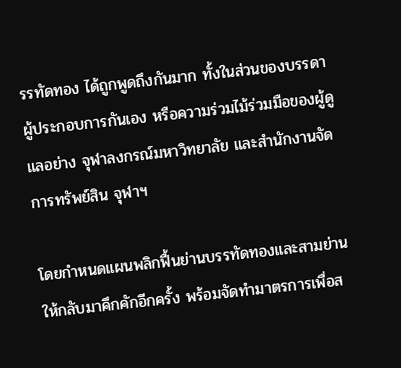รรทัดทอง ได้ถูกพูดถึงกันมาก ทั้งในส่วนของบรรดาผู้ประกอบการกันเอง หรือความร่วมไม้ร่วมมือของผู้ดูแลอย่าง จุฬาลงกรณ์มหาวิทยาลัย และสำนักงานจัดการทรัพย์สิน จุฬาฯ

โดยกำหนดแผนพลิกฟื้นย่านบรรทัดทองและสามย่านให้กลับมาคึกคักอีกครั้ง พร้อมจัดทำมาตรการเพื่อส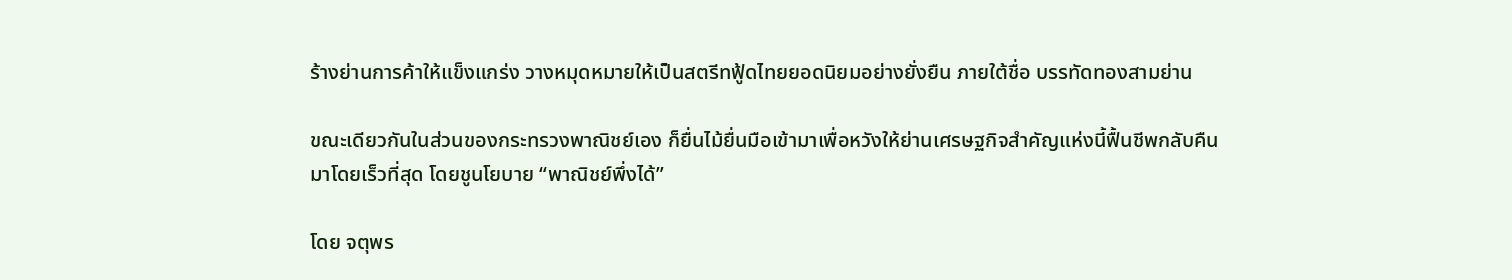ร้างย่านการค้าให้แข็งแกร่ง วางหมุดหมายให้เป็นสตรีทฟู้ดไทยยอดนิยมอย่างยั่งยืน ภายใต้ชื่อ บรรทัดทองสามย่าน

ขณะเดียวกันในส่วนของกระทรวงพาณิชย์เอง ก็ยื่นไม้ยื่นมือเข้ามาเพื่อหวังให้ย่านเศรษฐกิจสำคัญแห่งนี้ฟื้นชีพกลับคืนมาโดยเร็วที่สุด โดยชูนโยบาย “พาณิชย์พึ่งได้”

โดย จตุพร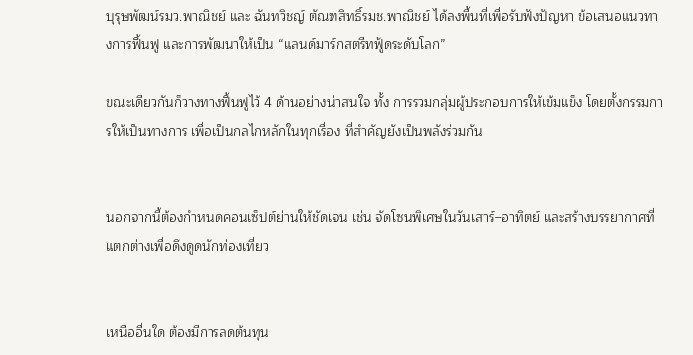บุรุษพัฒน์รมว.พาณิชย์ และ ฉันทวิชญ์ ตัณฑสิทธิ์รมช.พาณิชย์ ได้ลงพื้นที่เพื่อรับฟังปัญหา ข้อเสนอแนวทางการฟื้นฟู และการพัฒนาให้เป็น “แลนด์มาร์กสตรีทฟู้ดระดับโลก”

ขณะเดียวกันก็วางทางฟื้นฟูไว้ 4 ด้านอย่างน่าสนใจ ทั้ง การรวมกลุ่มผู้ประกอบการให้เข้มแข็ง โดยตั้งกรรมการให้เป็นทางการ เพื่อเป็นกลไกหลักในทุกเรื่อง ที่สำคัญยังเป็นพลังร่วมกัน


นอกจากนี้ต้องกำหนดคอนเซ็ปต์ย่านให้ชัดเจน เช่น จัดโซนพิเศษในวันเสาร์–อาทิตย์ และสร้างบรรยากาศที่แตกต่างเพื่อดึงดูดนักท่องเที่ยว


เหนืออื่นใด ต้องมีการลดต้นทุน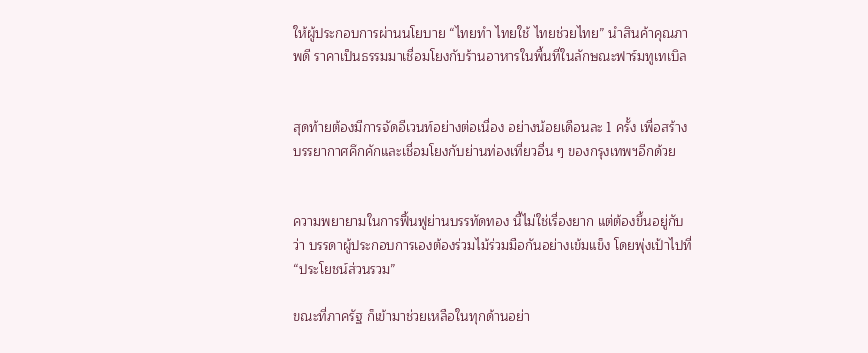ให้ผู้ประกอบการผ่านนโยบาย “ไทยทำ ไทยใช้ ไทยช่วยไทย” นำสินค้าคุณภาพดี ราคาเป็นธรรมมาเชื่อมโยงกับร้านอาหารในพื้นที่ในลักษณะฟาร์มทูเทเบิล


สุดท้ายต้องมีการจัดอีเวนท์อย่างต่อเนื่อง อย่างน้อยเดือนละ 1 ครั้ง เพื่อสร้างบรรยากาศคึกคักและเชื่อมโยงกับย่านท่องเที่ยวอื่น ๆ ของกรุงเทพฯอีกด้วย


ความพยายามในการฟื้นฟูย่านบรรทัดทอง นี้ไม่ใช่เรื่องยาก แต่ต้องขึ้นอยู่กับว่า บรรดาผู้ประกอบการเองต้องร่วมไม้ร่วมมือกันอย่างเข้มแข็ง โดยพุ่งเป้าไปที่ “ประโยชน์ส่วนรวม”

ขณะที่ภาครัฐ ก็เข้ามาช่วยเหลือในทุกด้านอย่า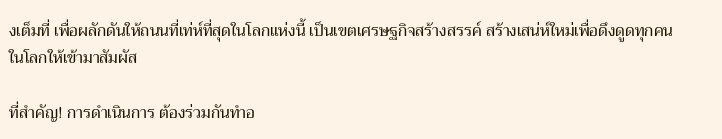งเต็มที่ เพื่อผลักดันให้ถนนที่เท่ห์ที่สุดในโลกแห่งนี้ เป็นเขตเศรษฐกิจสร้างสรรค์ สร้างเสน่ห์ใหม่เพื่อดึงดูดทุกคนในโลกให้เข้ามาสัมผัส

ที่สำคัญ! การดำเนินการ ต้องร่วมกันทำอ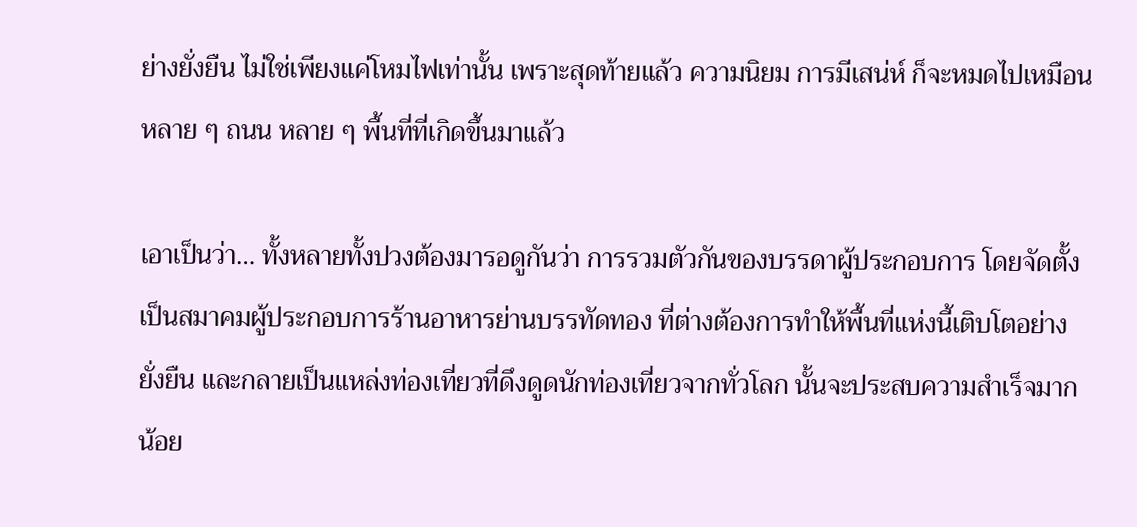ย่างยั่งยืน ไม่ใช่เพียงแค่โหมไฟเท่านั้น เพราะสุดท้ายแล้ว ความนิยม การมีเสน่ห์ ก็จะหมดไปเหมือนหลาย ๆ ถนน หลาย ๆ พื้นที่ที่เกิดขึ้นมาแล้ว

เอาเป็นว่า… ทั้งหลายทั้งปวงต้องมารอดูกันว่า การรวมตัวกันของบรรดาผู้ประกอบการ โดยจัดตั้งเป็นสมาคมผู้ประกอบการร้านอาหารย่านบรรทัดทอง ที่ต่างต้องการทำให้พื้นที่แห่งนี้เติบโตอย่างยั่งยืน และกลายเป็นแหล่งท่องเที่ยวที่ดึงดูดนักท่องเที่ยวจากทั่วโลก นั้นจะประสบความสำเร็จมากน้อย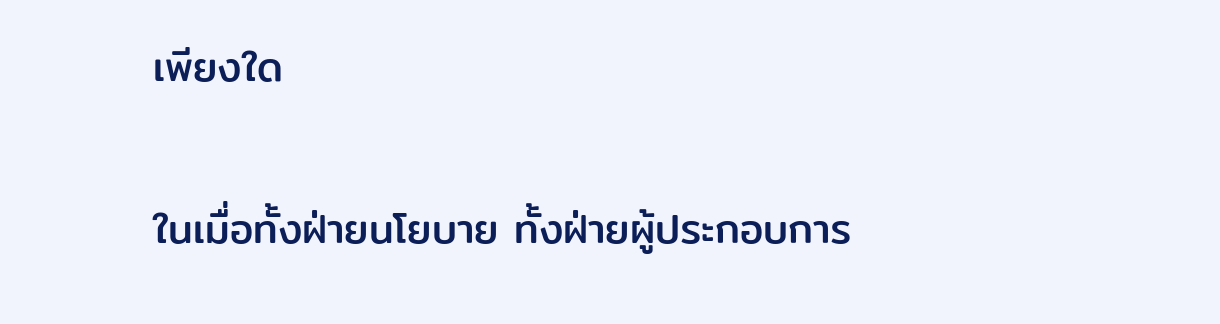เพียงใด

ในเมื่อทั้งฝ่ายนโยบาย ทั้งฝ่ายผู้ประกอบการ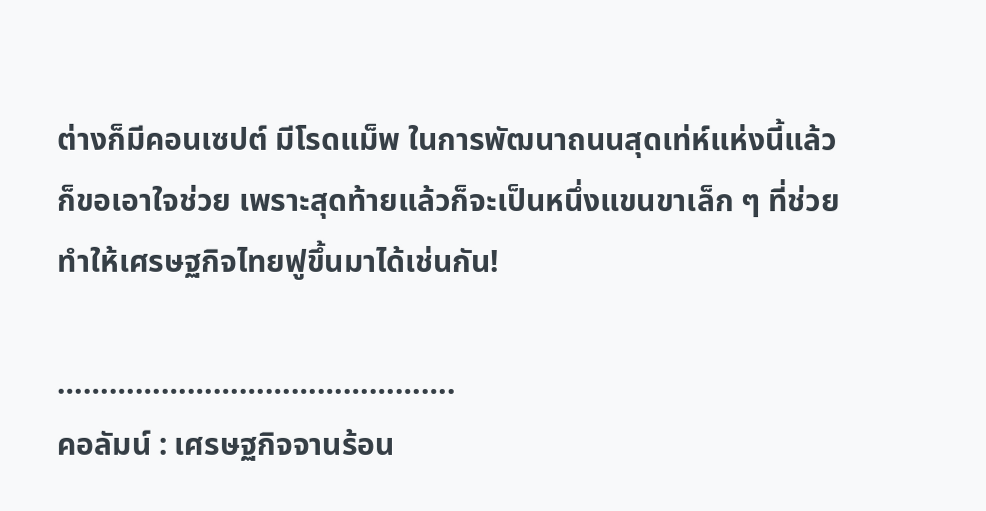ต่างก็มีคอนเซปต์ มีโรดแม็พ ในการพัฒนาถนนสุดเท่ห์แห่งนี้แล้ว ก็ขอเอาใจช่วย เพราะสุดท้ายแล้วก็จะเป็นหนึ่งแขนขาเล็ก ๆ ที่ช่วยทำให้เศรษฐกิจไทยฟูขึ้นมาได้เช่นกัน!

……………………………………….
คอลัมน์ : เศรษฐกิจจานร้อน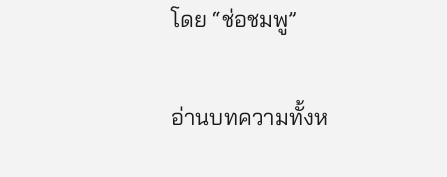โดย “ช่อชมพู”

อ่านบทความทั้งห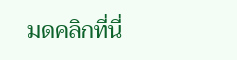มดคลิกที่นี่